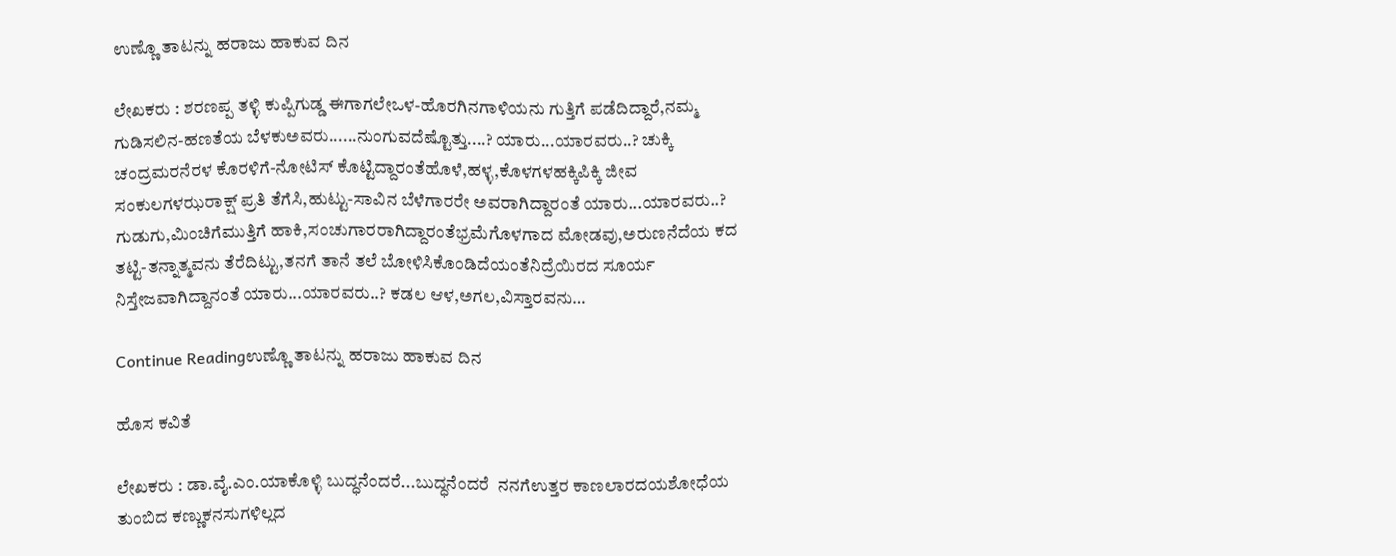ಉಣ್ಣೊ ತಾಟನ್ನು ಹರಾಜು ಹಾಕುವ ದಿನ

ಲೇಖಕರು : ಶರಣಪ್ಪ ತಳ್ಳಿ ಕುಪ್ಪಿಗುಡ್ಡ ಈಗಾಗಲೇಒಳ-ಹೊರಗಿನಗಾಳಿಯನು ಗುತ್ತಿಗೆ ಪಡೆದಿದ್ದಾರೆ,ನಮ್ಮ ಗುಡಿಸಲಿನ-ಹಣತೆಯ ಬೆಳಕುಅವರು......ನುಂಗುವದೆಷ್ಟೊತ್ತು....? ಯಾರು...ಯಾರವರು..? ಚುಕ್ಕಿ ಚಂದ್ರಮರನೆರಳ ಕೊರಳಿಗೆ-ನೋಟಿಸ್ ಕೊಟ್ಟಿದ್ದಾರಂತೆಹೊಳೆ,ಹಳ್ಳ,ಕೊಳಗಳಹಕ್ಕಿಪಿಕ್ಕಿ ಜೀವ ಸಂಕುಲಗಳಝರಾಕ್ಷ್ ಪ್ರತಿ ತೆಗೆಸಿ,ಹುಟ್ಟು-ಸಾವಿನ ಬೆಳೆಗಾರರೇ ಅವರಾಗಿದ್ದಾರಂತೆ ಯಾರು...ಯಾರವರು..? ಗುಡುಗು,ಮಿಂಚಿಗೆಮುತ್ತಿಗೆ ಹಾಕಿ,ಸಂಚುಗಾರರಾಗಿದ್ದಾರಂತೆಭ್ರಮೆಗೊಳಗಾದ ಮೋಡವು,ಅರುಣನೆದೆಯ ಕದ ತಟ್ಟಿ-ತನ್ನಾತ್ಮವನು ತೆರೆದಿಟ್ಟು,ತನಗೆ ತಾನೆ ತಲೆ ಬೋಳಿಸಿಕೊಂಡಿದೆಯಂತೆನಿದ್ರೆಯಿರದ ಸೂರ್ಯ ನಿಸ್ತೇಜವಾಗಿದ್ದಾನಂತೆ ಯಾರು...ಯಾರವರು..? ಕಡಲ ಆಳ,ಅಗಲ,ವಿಸ್ತಾರವನು…

Continue Readingಉಣ್ಣೊ ತಾಟನ್ನು ಹರಾಜು ಹಾಕುವ ದಿನ

ಹೊಸ ಕವಿತೆ

ಲೇಖಕರು : ಡಾ.ವೈ.ಎಂ.ಯಾಕೊಳ್ಳಿ ಬುದ್ಧನೆಂದರೆ...ಬುದ್ಧನೆಂದರೆ  ನನಗೆಉತ್ತರ ಕಾಣಲಾರದಯಶೋಧೆಯ ತುಂಬಿದ ಕಣ್ಣುಕನಸುಗಳಿಲ್ಲದ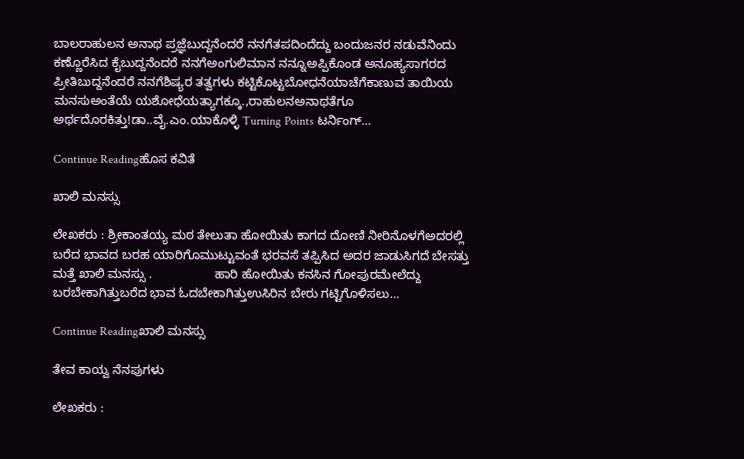ಬಾಲರಾಹುಲನ ಅನಾಥ ಪ್ರಜ್ಞೆಬುದ್ದನೆಂದರೆ ನನಗೆತಪದಿಂದೆದ್ದು ಬಂದುಜನರ ನಡುವೆನಿಂದು ಕಣ್ಣೊರೆಸಿದ ಕೈಬುದ್ದನೆಂದರೆ ನನಗೆಅಂಗುಲಿಮಾನ ನನ್ನೂಅಪ್ಪಿಕೊಂಡ ಅನೂಹ್ಯಸಾಗರದ ಪ್ರೀತಿಬುದ್ದನೆಂದರೆ ನನಗೆಶಿಷ್ಯರ ತತ್ವಗಳು ಕಟ್ಟಿಕೊಟ್ಟಬೋಧನೆಯಾಚೆಗೆಕಾಣುವ ತಾಯಿಯ ಮನಸುಅಂತೆಯೆ ಯಶೋಧೆಯತ್ಯಾಗಕ್ಕೂ.,ರಾಹುಲನಅನಾಥತೆಗೂ ಅರ್ಥದೊರಕಿತ್ತು!ಡಾ..ವೈ.ಎಂ.ಯಾಕೊಳ್ಳಿ Turning Points ಟರ್ನಿಂಗ್…

Continue Readingಹೊಸ ಕವಿತೆ

ಖಾಲಿ ಮನಸ್ಸು

ಲೇಖಕರು : ಶ್ರೀಕಾಂತಯ್ಯ ಮಠ ತೇಲುತಾ ಹೋಯಿತು ಕಾಗದ ದೋಣಿ ನೀರಿನೊಳಗೆಅದರಲ್ಲಿ ಬರೆದ ಭಾವದ ಬರಹ ಯಾರಿಗೊಮುಟ್ಟುವಂತೆ ಭರವಸೆ ತಪ್ಪಿಸಿದ ಅದರ ಜಾಡುಸಿಗದೆ ಬೇಸತ್ತು ಮತ್ತೆ ಖಾಲಿ ಮನಸ್ಸು .                  ಹಾರಿ ಹೋಯಿತು ಕನಸಿನ ಗೋಪುರಮೇಲೆದ್ದು ಬರಬೇಕಾಗಿತ್ತುಬರೆದ ಭಾವ ಓದಬೇಕಾಗಿತ್ತುಉಸಿರಿನ ಬೇರು ಗಟ್ಟಿಗೊಳಿಸಲು…

Continue Readingಖಾಲಿ ಮನಸ್ಸು

ತೇವ ಕಾಯ್ವ ನೆನಪುಗಳು

ಲೇಖಕರು :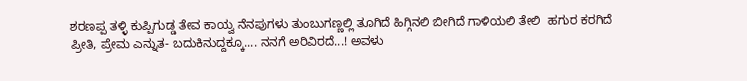ಶರಣಪ್ಪ ತಳ್ಳಿ ಕುಪ್ಪಿಗುಡ್ಡ ತೇವ ಕಾಯ್ವ ನೆನಪುಗಳು ತುಂಬುಗಣ್ಣಲ್ಲಿ ತೂಗಿದೆ ಹಿಗ್ಗಿನಲಿ ಬೀಗಿದೆ ಗಾಳಿಯಲಿ ತೇಲಿ  ಹಗುರ ಕರಗಿದೆ ಪ್ರೀತಿ, ಪ್ರೇಮ ಎನ್ನುತ- ಬದುಕಿನುದ್ದಕ್ಕೂ.... ನನಗೆ ಅರಿವಿರದೆ...! ಅವಳು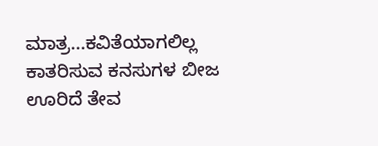ಮಾತ್ರ...ಕವಿತೆಯಾಗಲಿಲ್ಲ ಕಾತರಿಸುವ ಕನಸುಗಳ ಬೀಜ ಊರಿದೆ ತೇವ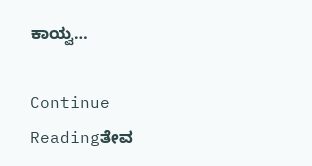ಕಾಯ್ವ…

Continue Readingತೇವ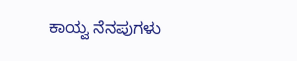ಕಾಯ್ವ ನೆನಪುಗಳು